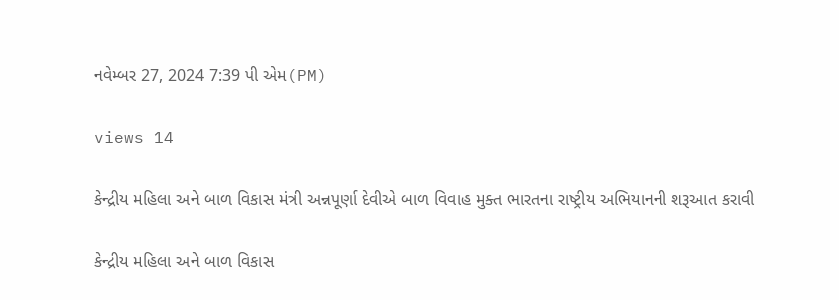નવેમ્બર 27, 2024 7:39 પી એમ(PM)

views 14

કેન્દ્રીય મહિલા અને બાળ વિકાસ મંત્રી અન્નપૂર્ણા દેવીએ બાળ વિવાહ મુક્ત ભારતના રાષ્ટ્રીય અભિયાનની શરૂઆત કરાવી

કેન્દ્રીય મહિલા અને બાળ વિકાસ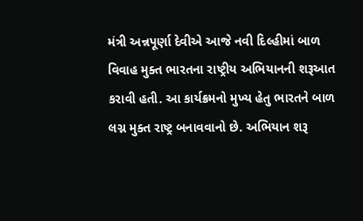મંત્રી અન્નપૂર્ણા દેવીએ આજે નવી દિલ્હીમાં બાળ વિવાહ મુક્ત ભારતના રાષ્ટ્રીય અભિયાનની શરૂઆત કરાવી હતી. આ કાર્યક્રમનો મુખ્ય હેતુ ભારતને બાળ લગ્ન મુક્ત રાષ્ટ્ર બનાવવાનો છે. અભિયાન શરૂ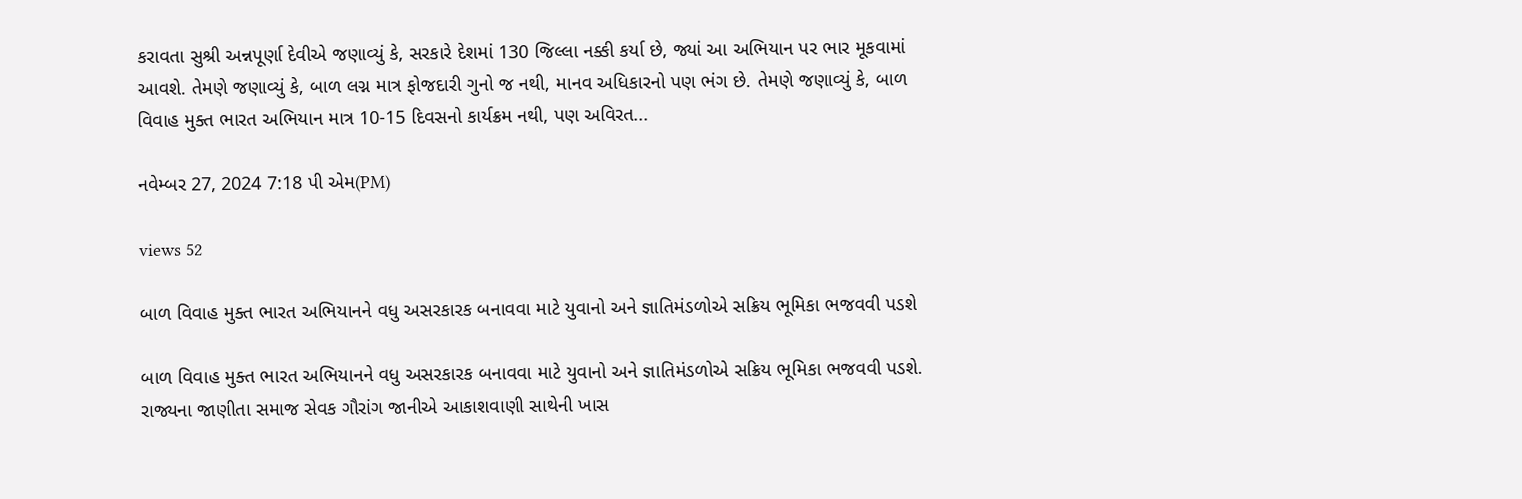કરાવતા સુશ્રી અન્નપૂર્ણા દેવીએ જણાવ્યું કે, સરકારે દેશમાં 130 જિલ્લા નક્કી કર્યા છે, જ્યાં આ અભિયાન પર ભાર મૂકવામાં આવશે. તેમણે જણાવ્યું કે, બાળ લગ્ન માત્ર ફોજદારી ગુનો જ નથી, માનવ અધિકારનો પણ ભંગ છે. તેમણે જણાવ્યું કે, બાળ વિવાહ મુક્ત ભારત અભિયાન માત્ર 10-15 દિવસનો કાર્યક્રમ નથી, પણ અવિરત...

નવેમ્બર 27, 2024 7:18 પી એમ(PM)

views 52

બાળ વિવાહ મુક્ત ભારત અભિયાનને વધુ અસરકારક બનાવવા માટે યુવાનો અને જ્ઞાતિમંડળોએ સક્રિય ભૂમિકા ભજવવી પડશે

બાળ વિવાહ મુક્ત ભારત અભિયાનને વધુ અસરકારક બનાવવા માટે યુવાનો અને જ્ઞાતિમંડળોએ સક્રિય ભૂમિકા ભજવવી પડશે. રાજ્યના જાણીતા સમાજ સેવક ગૌરાંગ જાનીએ આકાશવાણી સાથેની ખાસ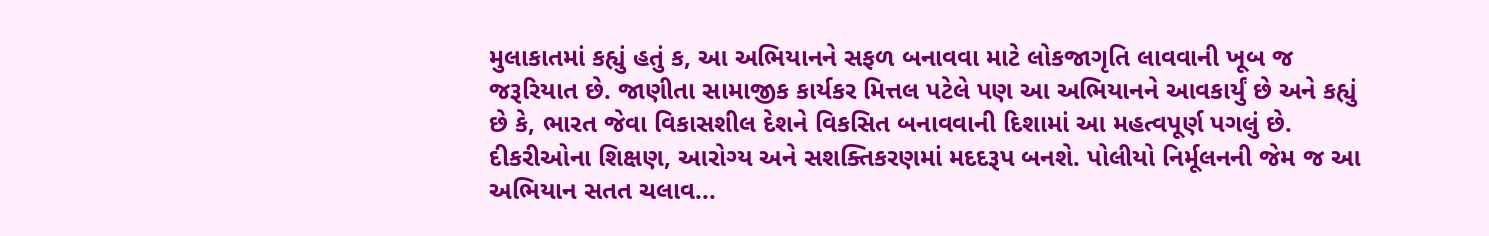મુલાકાતમાં કહ્યું હતું ક, આ અભિયાનને સફળ બનાવવા માટે લોકજાગૃતિ લાવવાની ખૂબ જ જરૂરિયાત છે. જાણીતા સામાજીક કાર્યકર મિત્તલ પટેલે પણ આ અભિયાનને આવકાર્યું છે અને કહ્યું છે કે, ભારત જેવા વિકાસશીલ દેશને વિકસિત બનાવવાની દિશામાં આ મહત્વપૂર્ણ પગલું છે. દીકરીઓના શિક્ષણ, આરોગ્ય અને સશક્તિકરણમાં મદદરૂપ બનશે. પોલીયો નિર્મૂલનની જેમ જ આ અભિયાન સતત ચલાવ...